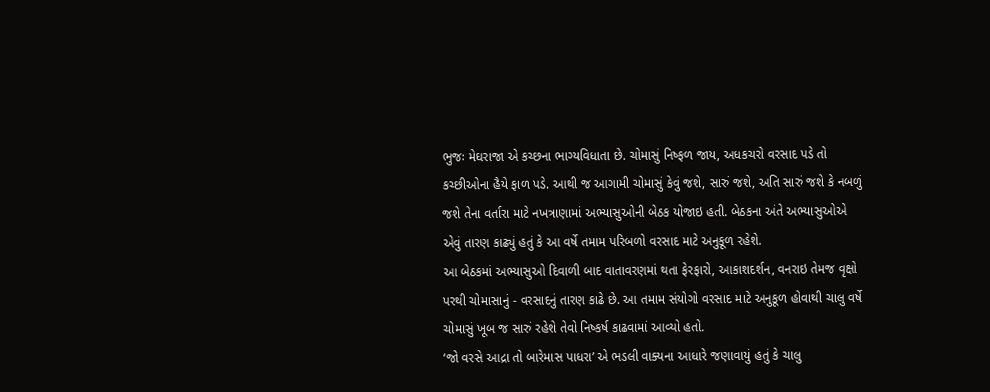ભુજઃ મેઘરાજા એ કચ્છના ભાગ્યવિધાતા છે. ચોમાસું નિષ્ફળ જાય, અધકચરો વરસાદ પડે તો કચ્છીઓના હૈયે ફાળ પડે. આથી જ આગામી ચોમાસું કેવું જશે, સારું જશે, અતિ સારું જશે કે નબળું જશે તેના વર્તારા માટે નખત્રાણામાં અભ્યાસુઓની બેઠક યોજાઇ હતી. બેઠકના અંતે અભ્યાસુઓએ એવું તારણ કાઢ્યું હતું કે આ વર્ષે તમામ પરિબળો વરસાદ માટે અનુકૂળ રહેશે.
આ બેઠકમાં અભ્યાસુઓ દિવાળી બાદ વાતાવરણમાં થતા ફેરફારો, આકાશદર્શન, વનરાઇ તેમજ વૃક્ષો પરથી ચોમાસાનું - વરસાદનું તારણ કાઢે છે. આ તમામ સંયોગો વરસાદ માટે અનુકૂળ હોવાથી ચાલુ વર્ષે ચોમાસું ખૂબ જ સારું રહેશે તેવો નિષ્કર્ષ કાઢવામાં આવ્યો હતો.
‘જો વરસે આદ્રા તો બારેમાસ પાધરા’ એ ભડલી વાક્યના આધારે જણાવાયું હતું કે ચાલુ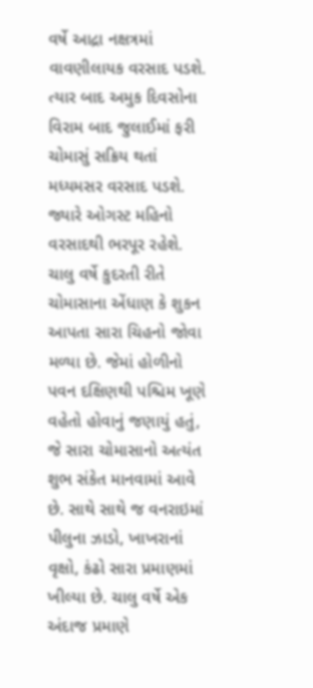વર્ષે આદ્રા નક્ષત્રમાં વાવણીલાયક વરસાદ પડશે. ત્યાર બાદ અમુક દિવસોના વિરામ બાદ જુલાઈમાં ફરી ચોમાસું સક્રિય થતાં મધ્યમસર વરસાદ પડશે. જ્યારે ઓગસ્ટ મહિનો વરસાદથી ભરપૂર રહેશે.
ચાલુ વર્ષે કુદરતી રીતે ચોમાસાના એંધાણ કે શુકન આપતા સારા ચિહનો જોવા મળ્યા છે. જેમાં હોળીનો પવન દક્ષિણથી પશ્ચિમ ખૂણે વહેતો હોવાનું જણાયું હતું, જે સારા ચોમાસાનો અત્યંત શુભ સંકેત માનવામાં આવે છે. સાથે સાથે જ વનરાઇમાં પીલુના ઝાડો, ખાખરાનાં વૃક્ષો, કંઢો સારા પ્રમાણમાં ખીલ્યા છે. ચાલુ વર્ષે એક અંદાજ પ્રમાણે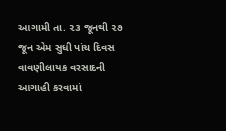આગામી તા. ૨૩ જૂનથી ૨૭ જૂન એમ સુધી પાંચ દિવસ વાવણીલાયક વરસાદની આગાહી કરવામાં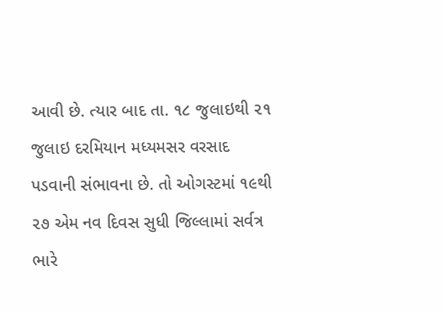આવી છે. ત્યાર બાદ તા. ૧૮ જુલાઇથી ૨૧ જુલાઇ દરમિયાન મધ્યમસર વરસાદ પડવાની સંભાવના છે. તો ઓગસ્ટમાં ૧૯થી ૨૭ એમ નવ દિવસ સુધી જિલ્લામાં સર્વત્ર ભારે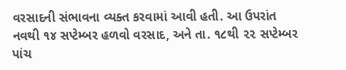વરસાદની સંભાવના વ્યક્ત કરવામાં આવી હતી. આ ઉપરાંત નવથી ૧૪ સપ્ટેમ્બર હળવો વરસાદ, અને તા. ૧૮થી ૨૨ સપ્ટેમ્બર પાંચ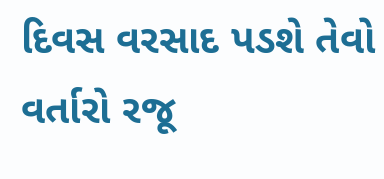દિવસ વરસાદ પડશે તેવો વર્તારો રજૂ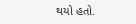થયો હતો.